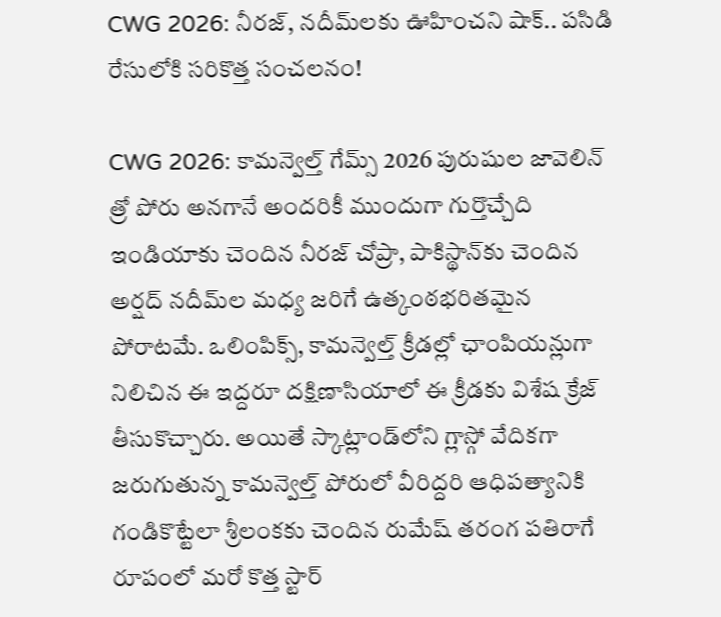CWG 2026: నీరజ్, నదీమ్‌లకు ఊహించని షాక్.. పసిడి రేసులోకి సరికొత్త సంచలనం!

CWG 2026: కామన్వెల్త్ గేమ్స్ 2026 పురుషుల జావెలిన్ త్రో పోరు అనగానే అందరికీ ముందుగా గుర్తొచ్చేది ఇండియాకు చెందిన నీరజ్ చోప్రా, పాకిస్థాన్‌కు చెందిన అర్షద్ నదీమ్‌ల మధ్య జరిగే ఉత్కంఠభరితమైన పోరాటమే. ఒలింపిక్స్, కామన్వెల్త్ క్రీడల్లో ఛాంపియన్లుగా నిలిచిన ఈ ఇద్దరూ దక్షిణాసియాలో ఈ క్రీడకు విశేష క్రేజ్ తీసుకొచ్చారు. అయితే స్కాట్లాండ్‌లోని గ్లాస్గో వేదికగా జరుగుతున్న కామన్వెల్త్ పోరులో వీరిద్దరి ఆధిపత్యానికి గండికొట్టేలా శ్రీలంకకు చెందిన రుమేష్ తరంగ పతిరాగే రూపంలో మరో కొత్త స్టార్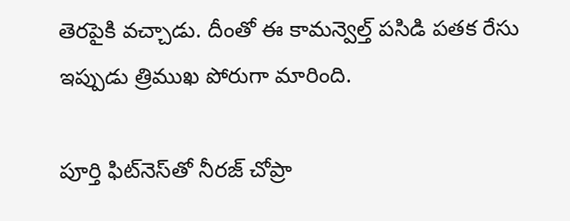తెరపైకి వచ్చాడు. దీంతో ఈ కామన్వెల్త్ పసిడి పతక రేసు ఇప్పుడు త్రిముఖ పోరుగా మారింది.

పూర్తి ఫిట్‌నెస్‌తో నీరజ్ చోప్రా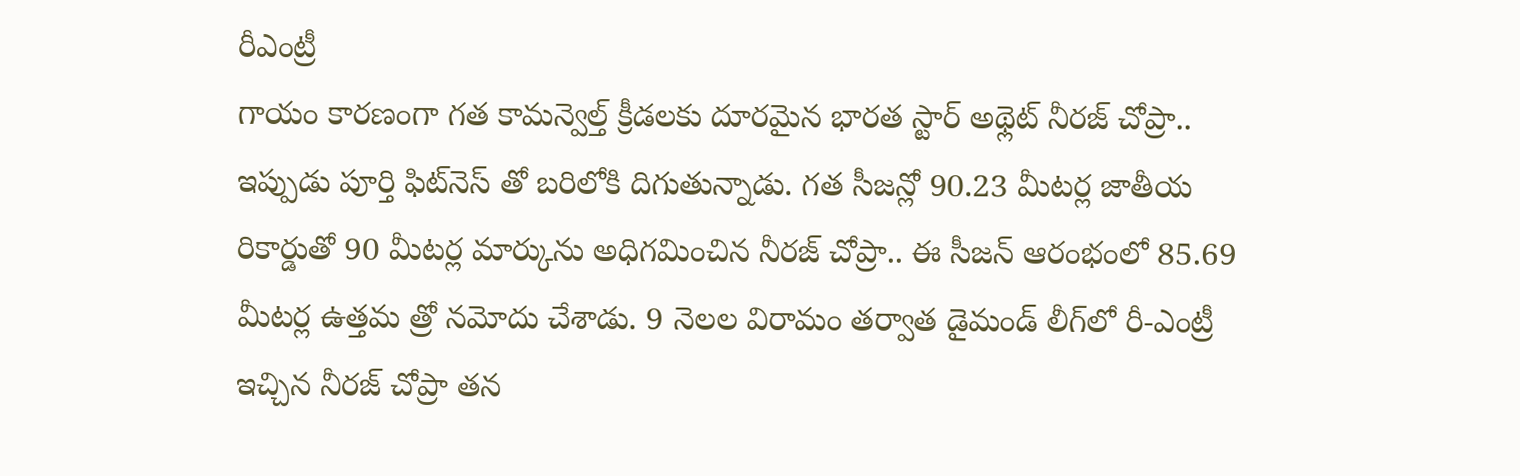రీఎంట్రీ
గాయం కారణంగా గత కామన్వెల్త్ క్రీడలకు దూరమైన భారత స్టార్ అథ్లెట్ నీరజ్ చోప్రా.. ఇప్పుడు పూర్తి ఫిట్‌నెస్ తో బరిలోకి దిగుతున్నాడు. గత సీజన్లో 90.23 మీటర్ల జాతీయ రికార్డుతో 90 మీటర్ల మార్కును అధిగమించిన నీరజ్ చోప్రా.. ఈ సీజన్ ఆరంభంలో 85.69 మీటర్ల ఉత్తమ త్రో నమోదు చేశాడు. 9 నెలల విరామం తర్వాత డైమండ్ లీగ్‌లో రీ-ఎంట్రీ ఇచ్చిన నీరజ్ చోప్రా తన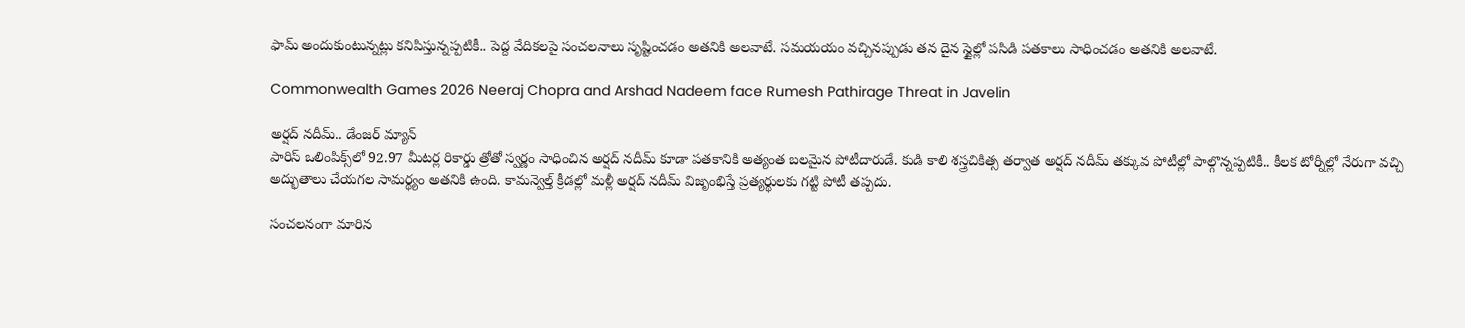ఫామ్ అందుకుంటున్నట్లు కనిపిస్తున్నప్పటికీ.. పెద్ద వేదికలపై సంచలనాలు సృష్టించడం అతనికి అలవాటే. సమయయం వచ్చినప్పుడు తన దైన స్టైల్లో పసిడి పతకాలు సాధించడం అతనికి అలవాటే.

Commonwealth Games 2026 Neeraj Chopra and Arshad Nadeem face Rumesh Pathirage Threat in Javelin

అర్షద్ నదీమ్.. డేంజర్ మ్యాన్
పారిస్ ఒలింపిక్స్‌లో 92.97 మీటర్ల రికార్డు త్రోతో స్వర్ణం సాధించిన అర్షద్ నదీమ్ కూడా పతకానికి అత్యంత బలమైన పోటీదారుడే. కుడి కాలి శస్త్రచికిత్స తర్వాత అర్షద్ నదీమ్ తక్కువ పోటీల్లో పాల్గొన్నప్పటికీ.. కీలక టోర్నీల్లో నేరుగా వచ్చి అద్భుతాలు చేయగల సామర్థ్యం అతనికి ఉంది. కామన్వెల్త్ క్రీడల్లో మళ్లీ అర్షద్ నదీమ్ విజృంభిస్తే ప్రత్యర్థులకు గట్టి పోటీ తప్పదు.

సంచలనంగా మారిన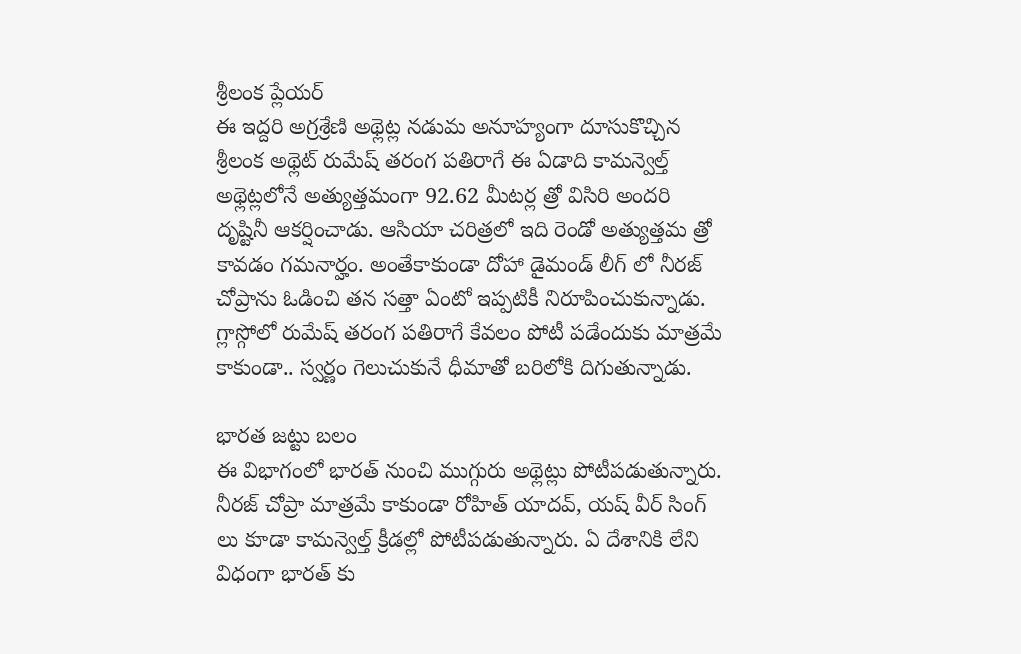శ్రీలంక ప్లేయర్
ఈ ఇద్దరి అగ్రశ్రేణి అథ్లెట్ల నడుమ అనూహ్యంగా దూసుకొచ్చిన శ్రీలంక అథ్లెట్ రుమేష్ తరంగ పతిరాగే ఈ ఏడాది కామన్వెల్త్ అథ్లెట్లలోనే అత్యుత్తమంగా 92.62 మీటర్ల త్రో విసిరి అందరి దృష్టినీ ఆకర్షించాడు. ఆసియా చరిత్రలో ఇది రెండో అత్యుత్తమ త్రో కావడం గమనార్హం. అంతేకాకుండా దోహా డైమండ్ లీగ్ లో నీరజ్ చోప్రాను ఓడించి తన సత్తా ఏంటో ఇప్పటికీ నిరూపించుకున్నాడు. గ్లాస్గోలో రుమేష్ తరంగ పతిరాగే కేవలం పోటీ పడేందుకు మాత్రమే కాకుండా.. స్వర్ణం గెలుచుకునే ధీమాతో బరిలోకి దిగుతున్నాడు.

భారత జట్టు బలం
ఈ విభాగంలో భారత్ నుంచి ముగ్గురు అథ్లెట్లు పోటీపడుతున్నారు. నీరజ్ చోప్రా మాత్రమే కాకుండా రోహిత్ యాదవ్, యష్ వీర్ సింగ్ లు కూడా కామన్వెల్త్ క్రీడల్లో పోటీపడుతున్నారు. ఏ దేశానికి లేని విధంగా భారత్ కు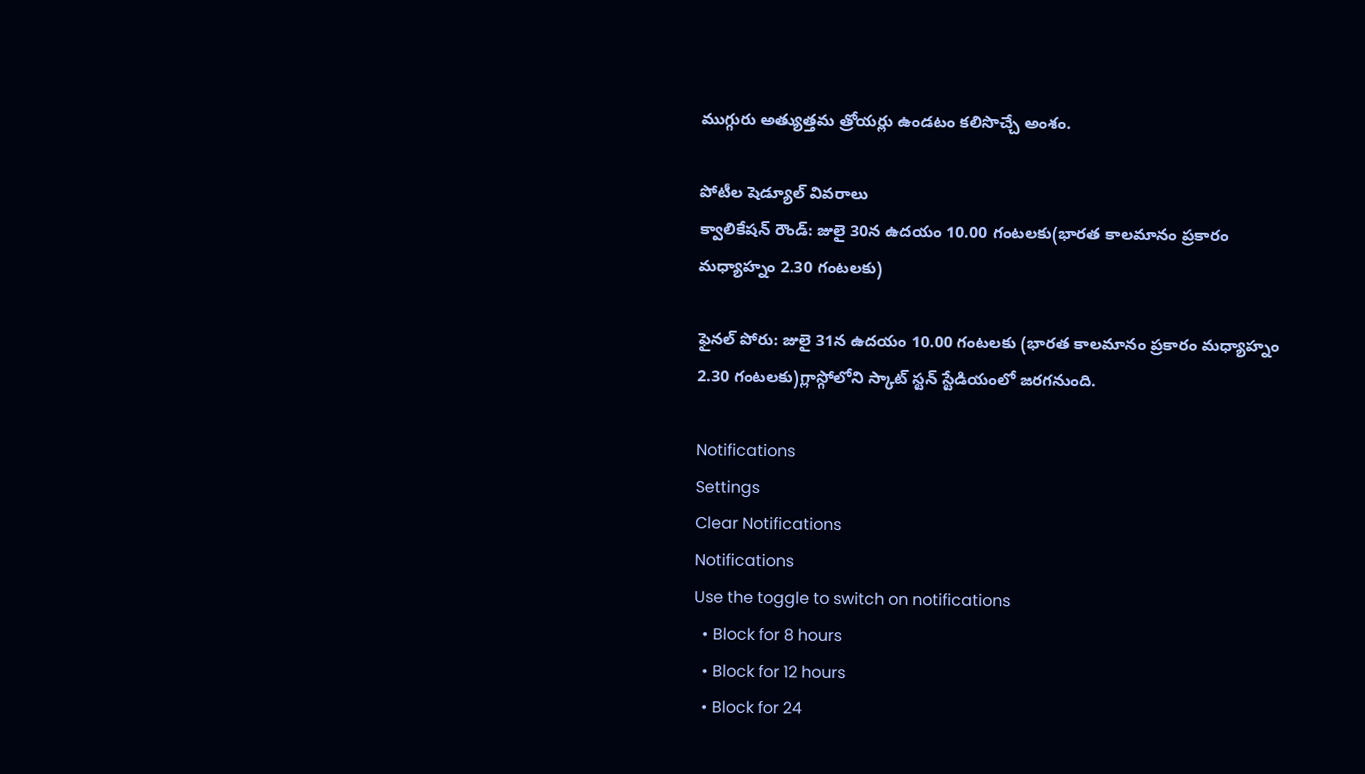ముగ్గురు అత్యుత్తమ త్రోయర్లు ఉండటం కలిసొచ్చే అంశం.

పోటీల షెడ్యూల్ వివరాలు
క్వాలికేషన్ రౌండ్: జులై 30న ఉదయం 10.00 గంటలకు(భారత కాలమానం ప్రకారం మధ్యాహ్నం 2.30 గంటలకు)

ఫైనల్ పోరు: జులై 31న ఉదయం 10.00 గంటలకు (భారత కాలమానం ప్రకారం మధ్యాహ్నం 2.30 గంటలకు)గ్లాస్గోలోని స్కాట్ స్టన్ స్టేడియంలో జరగనుంది.

Notifications
Settings
Clear Notifications
Notifications
Use the toggle to switch on notifications
  • Block for 8 hours
  • Block for 12 hours
  • Block for 24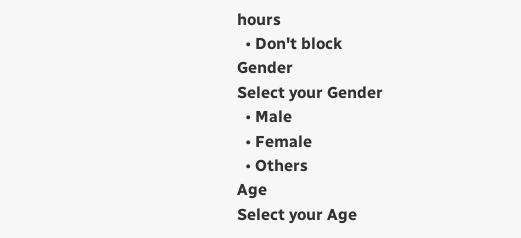hours
  • Don't block
Gender
Select your Gender
  • Male
  • Female
  • Others
Age
Select your Age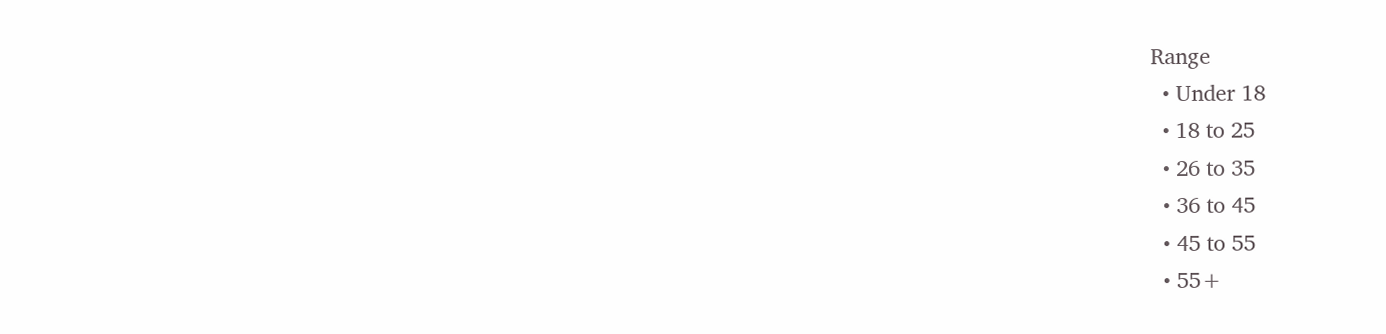Range
  • Under 18
  • 18 to 25
  • 26 to 35
  • 36 to 45
  • 45 to 55
  • 55+